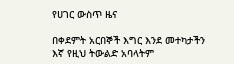የሀገር ውስጥ ዜና

በቀደምት አርበኞች እግር እንደ መተካታችን እኛ የዚህ ትውልድ አባላትም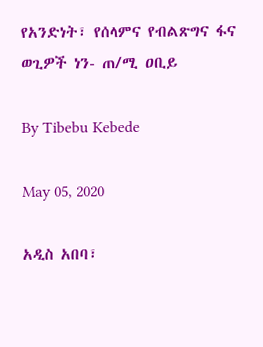የአንድነት፣ የሰላምና የብልጽግና ፋና ወጊዎች ነን- ጠ/ሚ ዐቢይ

By Tibebu Kebede

May 05, 2020

አዲስ አበባ፣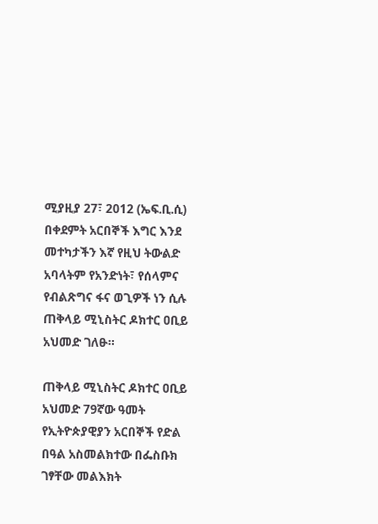ሚያዚያ 27፣ 2012 (ኤፍ.ቢ.ሲ) በቀደምት አርበኞች እግር እንደ መተካታችን እኛ የዚህ ትውልድ አባላትም የአንድነት፣ የሰላምና የብልጽግና ፋና ወጊዎች ነን ሲሉ ጠቅላይ ሚኒስትር ዶክተር ዐቢይ አህመድ ገለፁ።

ጠቅላይ ሚኒስትር ዶክተር ዐቢይ አህመድ 79ኛው ዓመት የኢትዮጵያዊያን አርበኞች የድል በዓል አስመልክተው በፌስቡክ ገፃቸው መልእክት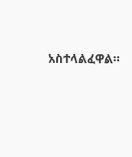አስተላልፈዋል።